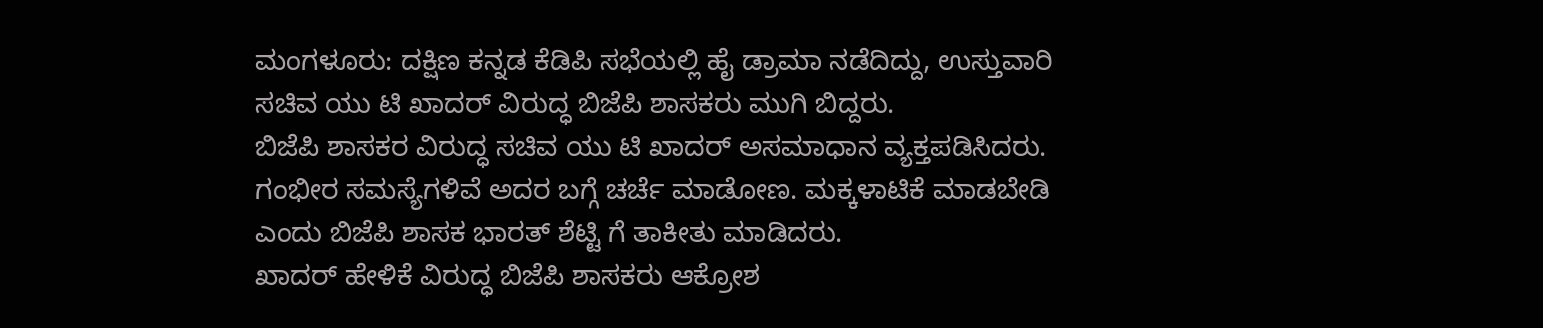ಮಂಗಳೂರು: ದಕ್ಷಿಣ ಕನ್ನಡ ಕೆಡಿಪಿ ಸಭೆಯಲ್ಲಿ ಹೈ ಡ್ರಾಮಾ ನಡೆದಿದ್ದು, ಉಸ್ತುವಾರಿ ಸಚಿವ ಯು ಟಿ ಖಾದರ್ ವಿರುದ್ಧ ಬಿಜೆಪಿ ಶಾಸಕರು ಮುಗಿ ಬಿದ್ದರು.
ಬಿಜೆಪಿ ಶಾಸಕರ ವಿರುದ್ಧ ಸಚಿವ ಯು ಟಿ ಖಾದರ್ ಅಸಮಾಧಾನ ವ್ಯಕ್ತಪಡಿಸಿದರು. ಗಂಭೀರ ಸಮಸ್ಯೆಗಳಿವೆ ಅದರ ಬಗ್ಗೆ ಚರ್ಚೆ ಮಾಡೋಣ. ಮಕ್ಕಳಾಟಿಕೆ ಮಾಡಬೇಡಿ ಎಂದು ಬಿಜೆಪಿ ಶಾಸಕ ಭಾರತ್ ಶೆಟ್ಟಿ ಗೆ ತಾಕೀತು ಮಾಡಿದರು.
ಖಾದರ್ ಹೇಳಿಕೆ ವಿರುದ್ಧ ಬಿಜೆಪಿ ಶಾಸಕರು ಆಕ್ರೋಶ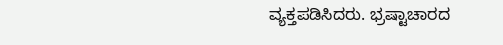ವ್ಯಕ್ತಪಡಿಸಿದರು. ಭ್ರಷ್ಟಾಚಾರದ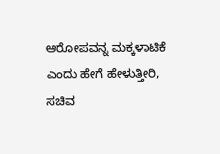ಆರೋಪವನ್ನ ಮಕ್ಕಳಾಟಿಕೆ ಎಂದು ಹೇಗೆ ಹೇಳುತ್ತೀರಿ, ಸಚಿವ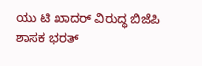ಯು ಟಿ ಖಾದರ್ ವಿರುದ್ಧ ಬಿಜೆಪಿ ಶಾಸಕ ಭರತ್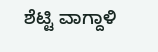ಶೆಟ್ಟಿ ವಾಗ್ದಾಳಿ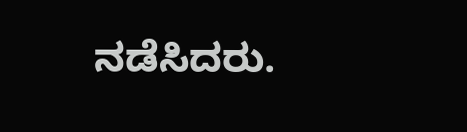ನಡೆಸಿದರು.